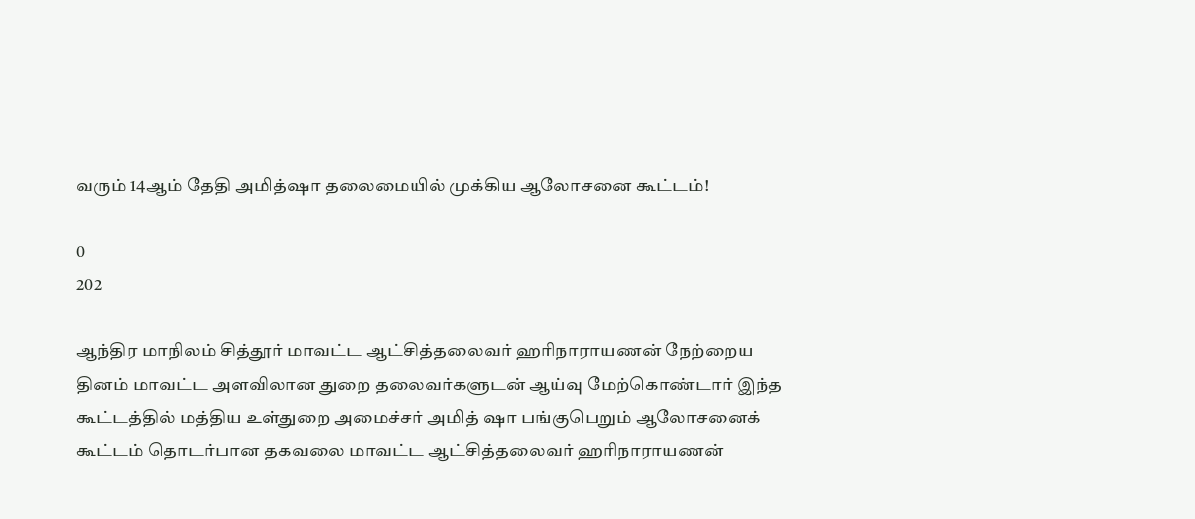வரும் 14ஆம் தேதி அமித்ஷா தலைமையில் முக்கிய ஆலோசனை கூட்டம்!

0
202

ஆந்திர மாநிலம் சித்தூர் மாவட்ட ஆட்சித்தலைவர் ஹரிநாராயணன் நேற்றைய தினம் மாவட்ட அளவிலான துறை தலைவர்களுடன் ஆய்வு மேற்கொண்டார் இந்த கூட்டத்தில் மத்திய உள்துறை அமைச்சர் அமித் ஷா பங்குபெறும் ஆலோசனைக் கூட்டம் தொடர்பான தகவலை மாவட்ட ஆட்சித்தலைவர் ஹரிநாராயணன்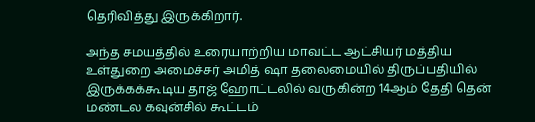தெரிவித்து இருக்கிறார்.

அந்த சமயத்தில் உரையாற்றிய மாவட்ட ஆட்சியர் மத்திய உள்துறை அமைச்சர் அமித் ஷா தலைமையில் திருப்பதியில் இருக்கக்கூடிய தாஜ் ஹோட்டலில் வருகின்ற 14ஆம் தேதி தென் மண்டல கவுன்சில் கூட்டம்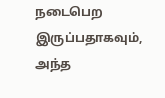நடைபெற இருப்பதாகவும், அந்த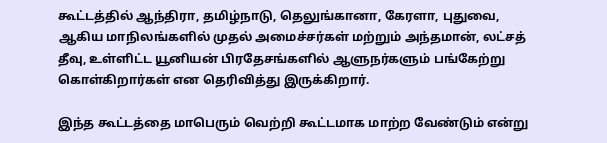கூட்டத்தில் ஆந்திரா, தமிழ்நாடு, தெலுங்கானா, கேரளா, புதுவை, ஆகிய மாநிலங்களில் முதல் அமைச்சர்கள் மற்றும் அந்தமான், லட்சத் தீவு, உள்ளிட்ட யூனியன் பிரதேசங்களில் ஆளுநர்களும் பங்கேற்று கொள்கிறார்கள் என தெரிவித்து இருக்கிறார்.

இந்த கூட்டத்தை மாபெரும் வெற்றி கூட்டமாக மாற்ற வேண்டும் என்று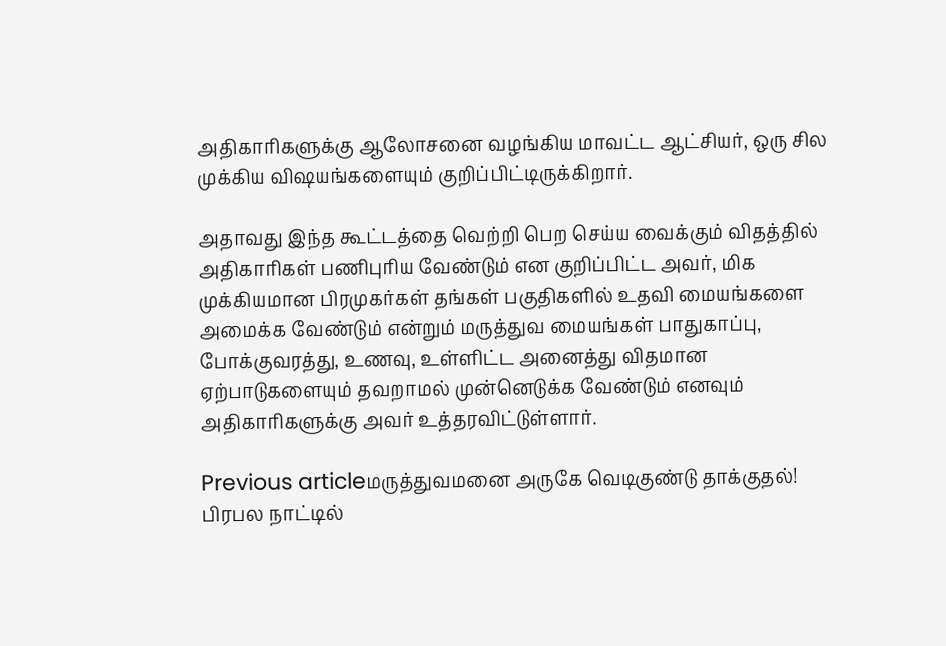அதிகாரிகளுக்கு ஆலோசனை வழங்கிய மாவட்ட ஆட்சியர், ஒரு சில முக்கிய விஷயங்களையும் குறிப்பிட்டிருக்கிறார்.

அதாவது இந்த கூட்டத்தை வெற்றி பெற செய்ய வைக்கும் விதத்தில் அதிகாரிகள் பணிபுரிய வேண்டும் என குறிப்பிட்ட அவர், மிக முக்கியமான பிரமுகர்கள் தங்கள் பகுதிகளில் உதவி மையங்களை அமைக்க வேண்டும் என்றும் மருத்துவ மையங்கள் பாதுகாப்பு, போக்குவரத்து, உணவு, உள்ளிட்ட அனைத்து விதமான ஏற்பாடுகளையும் தவறாமல் முன்னெடுக்க வேண்டும் எனவும் அதிகாரிகளுக்கு அவர் உத்தரவிட்டுள்ளார்.

Previous articleமருத்துவமனை அருகே வெடிகுண்டு தாக்குதல்! பிரபல நாட்டில்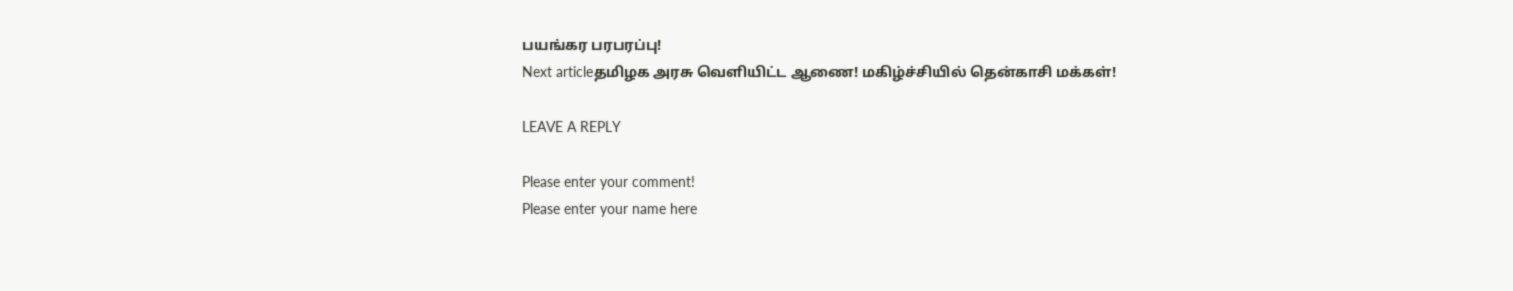பயங்கர பரபரப்பு!
Next articleதமிழக அரசு வெளியிட்ட ஆணை! மகிழ்ச்சியில் தென்காசி மக்கள்!

LEAVE A REPLY

Please enter your comment!
Please enter your name here